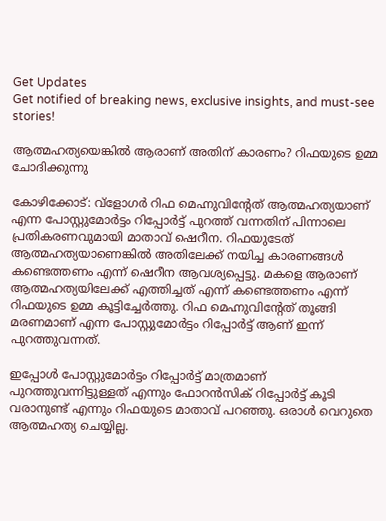Get Updates
Get notified of breaking news, exclusive insights, and must-see stories!

ആത്മഹത്യയെങ്കില്‍ ആരാണ് അതിന് കാരണം? റിഫയുടെ ഉമ്മ ചോദിക്കുന്നു

കോഴിക്കോട്: വ്‌ളോഗര്‍ റിഫ മെഹ്നുവിന്റേത് ആത്മഹത്യയാണ് എന്ന പോസ്റ്റുമോര്‍ട്ടം റിപ്പോര്‍ട്ട് പുറത്ത് വന്നതിന് പിന്നാലെ പ്രതികരണവുമായി മാതാവ് ഷെറീന. റിഫയുടേത് ആത്മഹത്യയാണെങ്കില്‍ അതിലേക്ക് നയിച്ച കാരണങ്ങള്‍ കണ്ടെത്തണം എന്ന് ഷെറീന ആവശ്യപ്പെട്ടു. മകളെ ആരാണ് ആത്മഹത്യയിലേക്ക് എത്തിച്ചത് എന്ന് കണ്ടെത്തണം എന്ന് റിഫയുടെ ഉമ്മ കൂട്ടിച്ചേര്‍ത്തു. റിഫ മെഹ്നുവിന്റേത് തൂങ്ങി മരണമാണ് എന്ന പോസ്റ്റുമോര്‍ട്ടം റിപ്പോര്‍ട്ട് ആണ് ഇന്ന് പുറത്തുവന്നത്.

ഇപ്പോള്‍ പോസ്റ്റുമോര്‍ട്ടം റിപ്പോര്‍ട്ട് മാത്രമാണ് പുറത്തുവന്നിട്ടുള്ളത് എന്നും ഫോറന്‍സിക് റിപ്പോര്‍ട്ട് കൂടി വരാനുണ്ട് എന്നും റിഫയുടെ മാതാവ് പറഞ്ഞു. ഒരാള്‍ വെറുതെ ആത്മഹത്യ ചെയ്യില്ല.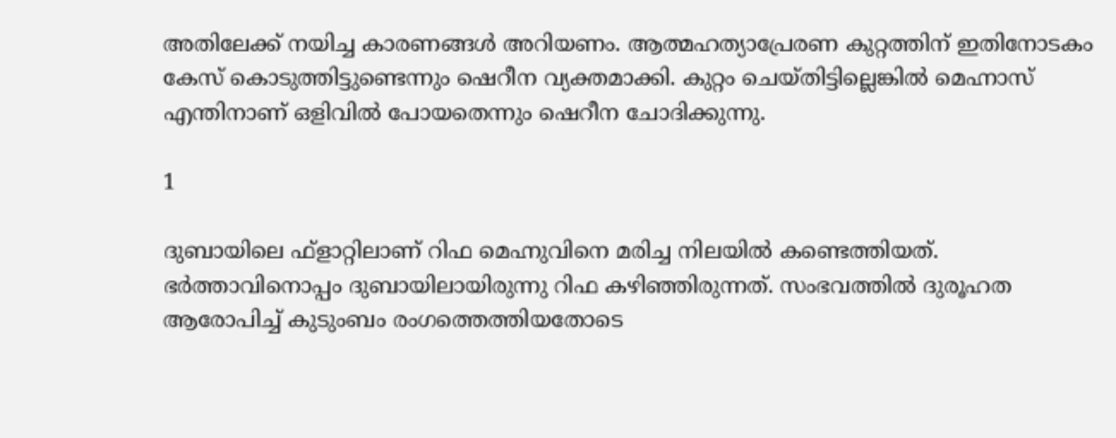അതിലേക്ക് നയിച്ച കാരണങ്ങള്‍ അറിയണം. ആത്മഹത്യാപ്രേരണ കുറ്റത്തിന് ഇതിനോടകം കേസ് കൊടുത്തിട്ടുണ്ടെന്നും ഷെറീന വ്യക്തമാക്കി. കുറ്റം ചെയ്തിട്ടില്ലെങ്കില്‍ മെഹ്നാസ് എന്തിനാണ് ഒളിവില്‍ പോയതെന്നും ഷെറീന ചോദിക്കുന്നു.

1

ദുബായിലെ ഫ്‌ളാറ്റിലാണ് റിഫ മെഹ്നുവിനെ മരിച്ച നിലയില്‍ കണ്ടെത്തിയത്. ഭര്‍ത്താവിനൊപ്പം ദുബായിലായിരുന്നു റിഫ കഴിഞ്ഞിരുന്നത്. സംഭവത്തില്‍ ദുരൂഹത ആരോപിച്ച് കുടുംബം രംഗത്തെത്തിയതോടെ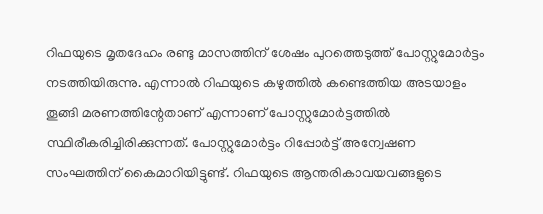റിഫയുടെ മൃതദേഹം രണ്ടു മാസത്തിന് ശേഷം പുറത്തെടുത്ത് പോസ്റ്റുമോര്‍ട്ടം നടത്തിയിരുന്നു. എന്നാല്‍ റിഫയുടെ കഴുത്തില്‍ കണ്ടെത്തിയ അടയാളം തൂങ്ങി മരണത്തിന്റേതാണ് എന്നാണ് പോസ്റ്റുമോര്‍ട്ടത്തില്‍ സ്ഥിരീകരിച്ചിരിക്കുന്നത്. പോസ്റ്റുമോര്‍ട്ടം റിപ്പോര്‍ട്ട് അന്വേഷണ സംഘത്തിന് കൈമാറിയിട്ടുണ്ട്. റിഫയുടെ ആന്തരികാവയവങ്ങളുടെ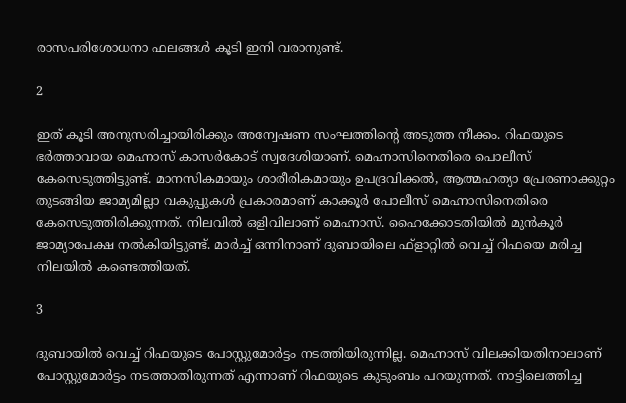രാസപരിശോധനാ ഫലങ്ങള്‍ കൂടി ഇനി വരാനുണ്ട്.

2

ഇത് കൂടി അനുസരിച്ചായിരിക്കും അന്വേഷണ സംഘത്തിന്റെ അടുത്ത നീക്കം. റിഫയുടെ ഭര്‍ത്താവായ മെഹ്നാസ് കാസര്‍കോട് സ്വദേശിയാണ്. മെഹ്നാസിനെതിരെ പൊലീസ് കേസെടുത്തിട്ടുണ്ട്. മാനസികമായും ശാരീരികമായും ഉപദ്രവിക്കല്‍, ആത്മഹത്യാ പ്രേരണാക്കുറ്റം തുടങ്ങിയ ജാമ്യമില്ലാ വകുപ്പുകള്‍ പ്രകാരമാണ് കാക്കൂര്‍ പോലീസ് മെഹ്നാസിനെതിരെ കേസെടുത്തിരിക്കുന്നത്. നിലവില്‍ ഒളിവിലാണ് മെഹ്നാസ്. ഹൈക്കോടതിയില്‍ മുന്‍കൂര്‍ ജാമ്യാപേക്ഷ നല്‍കിയിട്ടുണ്ട്. മാര്‍ച്ച് ഒന്നിനാണ് ദുബായിലെ ഫ്ളാറ്റില്‍ വെച്ച് റിഫയെ മരിച്ച നിലയില്‍ കണ്ടെത്തിയത്.

3

ദുബായില്‍ വെച്ച് റിഫയുടെ പോസ്റ്റുമോര്‍ട്ടം നടത്തിയിരുന്നില്ല. മെഹ്നാസ് വിലക്കിയതിനാലാണ് പോസ്റ്റുമോര്‍ട്ടം നടത്താതിരുന്നത് എന്നാണ് റിഫയുടെ കുടുംബം പറയുന്നത്. നാട്ടിലെത്തിച്ച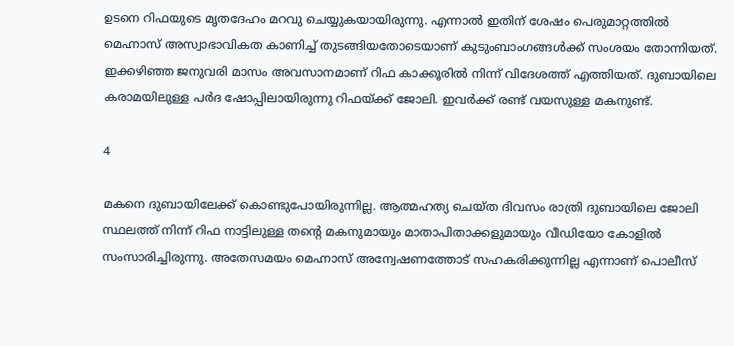ഉടനെ റിഫയുടെ മൃതദേഹം മറവു ചെയ്യുകയായിരുന്നു. എന്നാല്‍ ഇതിന് ശേഷം പെരുമാറ്റത്തില്‍ മെഹ്നാസ് അസ്വാഭാവികത കാണിച്ച് തുടങ്ങിയതോടെയാണ് കുടുംബാംഗങ്ങള്‍ക്ക് സംശയം തോന്നിയത്. ഇക്കഴിഞ്ഞ ജനുവരി മാസം അവസാനമാണ് റിഫ കാക്കൂരില്‍ നിന്ന് വിദേശത്ത് എത്തിയത്. ദുബായിലെ കരാമയിലുള്ള പര്‍ദ ഷോപ്പിലായിരുന്നു റിഫയ്ക്ക് ജോലി. ഇവര്‍ക്ക് രണ്ട് വയസുള്ള മകനുണ്ട്.

4

മകനെ ദുബായിലേക്ക് കൊണ്ടുപോയിരുന്നില്ല. ആത്മഹത്യ ചെയ്ത ദിവസം രാത്രി ദുബായിലെ ജോലി സ്ഥലത്ത് നിന്ന് റിഫ നാട്ടിലുള്ള തന്റെ മകനുമായും മാതാപിതാക്കളുമായും വീഡിയോ കോളില്‍ സംസാരിച്ചിരുന്നു. അതേസമയം മെഹ്നാസ് അന്വേഷണത്തോട് സഹകരിക്കുന്നില്ല എന്നാണ് പൊലീസ്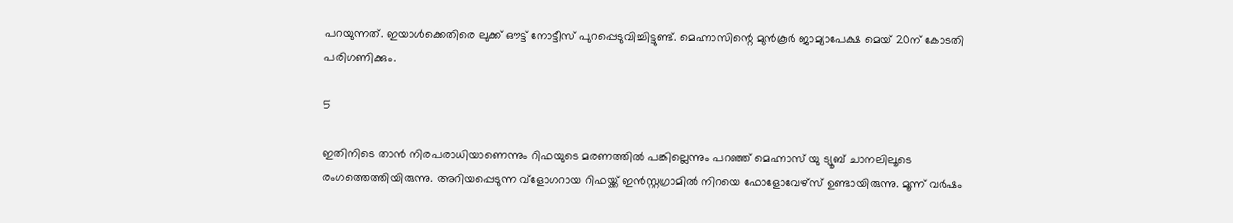പറയുന്നത്. ഇയാള്‍ക്കെതിരെ ലുക്ക് ഔട്ട് നോട്ടീസ് പുറപ്പെടുവിച്ചിട്ടുണ്ട്. മെഹ്നാസിന്റെ മുന്‍കൂര്‍ ജാമ്യാപേക്ഷ മെയ് 20ന് കോടതി പരിഗണിക്കും.

5

ഇതിനിടെ താന്‍ നിരപരാധിയാണെന്നും റിഫയുടെ മരണത്തില്‍ പങ്കില്ലെന്നും പറഞ്ഞ് മെഹ്നാസ് യു ട്യൂബ് ചാനലിലൂടെ രംഗത്തെത്തിയിരുന്നു. അറിയപ്പെടുന്ന വ്ളോഗറായ റിഫയ്ക്ക് ഇന്‍സ്റ്റഗ്രാമില്‍ നിറയെ ഫോളോവേഴ്സ് ഉണ്ടായിരുന്നു. മൂന്ന് വര്‍ഷം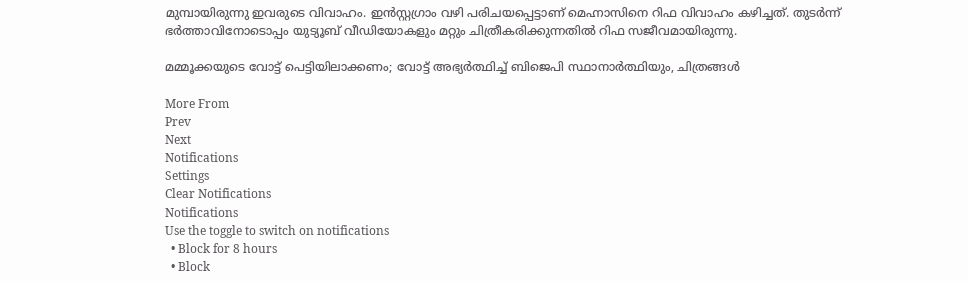മുമ്പായിരുന്നു ഇവരുടെ വിവാഹം. ഇന്‍സ്റ്റഗ്രാം വഴി പരിചയപ്പെട്ടാണ് മെഹ്നാസിനെ റിഫ വിവാഹം കഴിച്ചത്. തുടര്‍ന്ന് ഭര്‍ത്താവിനോടൊപ്പം യുട്യൂബ് വീഡിയോകളും മറ്റും ചിത്രീകരിക്കുന്നതില്‍ റിഫ സജീവമായിരുന്നു.

മമ്മൂക്കയുടെ വോട്ട് പെട്ടിയിലാക്കണം; വോട്ട് അഭ്യര്‍ത്ഥിച്ച് ബിജെപി സ്ഥാനാര്‍ത്ഥിയും, ചിത്രങ്ങള്‍

More From
Prev
Next
Notifications
Settings
Clear Notifications
Notifications
Use the toggle to switch on notifications
  • Block for 8 hours
  • Block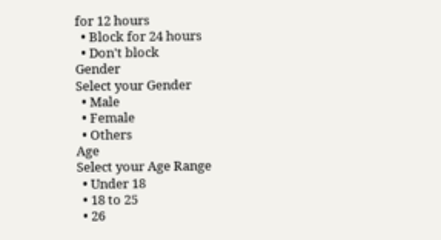for 12 hours
  • Block for 24 hours
  • Don't block
Gender
Select your Gender
  • Male
  • Female
  • Others
Age
Select your Age Range
  • Under 18
  • 18 to 25
  • 26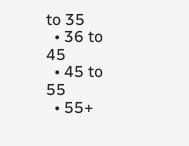to 35
  • 36 to 45
  • 45 to 55
  • 55+